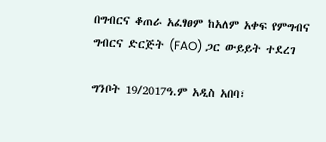በግብርና ቆጠራ አፈፃፀም ከአለም አቀፍ የምግብና ግብርና ድርጅት (FAO) ጋር ውይይት ተደረገ

ግንቦት 19/2017ዓ.ም አዲስ አበባ፣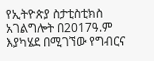የኢትዮጵያ ስታቲስቲክስ አገልግሎት በ2017ዓ.ም እያካሄደ በሚገኘው የግብርና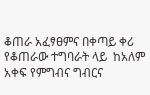ቆጠራ አፈፃፀምና በቀጣይ ቀሪ የቆጠራው ተግባራት ላይ  ከአለም አቀፍ የምግብና ግብርና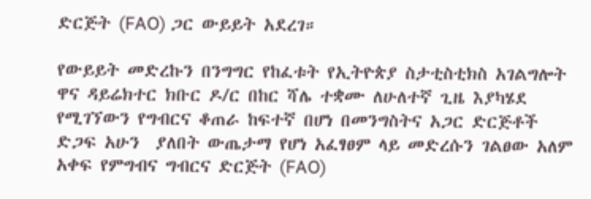ድርጅት (FAO) ጋር ውይይት አደረገ።

የውይይት መድረኩን በንግግር የከፈቱት የኢትዮጵያ ስታቲስቲክስ አገልግሎት ዋና ዳይሬክተር ክቡር ዶ/ር በከር ሻሌ ተቋሙ ለሁለተኛ ጊዜ እያካሄደ የሚገኘውን የግብርና ቆጠራ ከፍተኛ በሆነ በመንግስትና አጋር ድርጅቶች ድጋፍ አሁን  ያለበት ውጤታማ የሆነ አፈፃፀም ላይ መድረሱን ገልፀው አለም አቀፍ የምግብና ግብርና ድርጅት (FAO)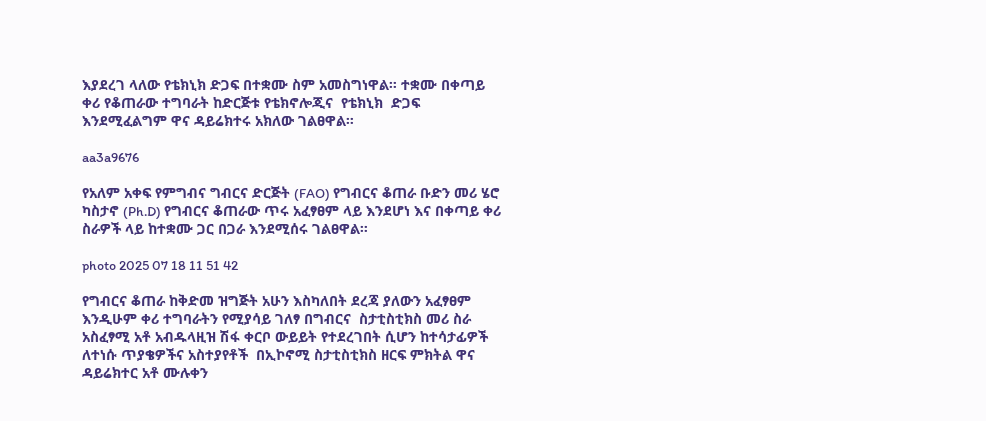እያደረገ ላለው የቴክኒክ ድጋፍ በተቋሙ ስም አመስግነዋል። ተቋሙ በቀጣይ ቀሪ የቆጠራው ተግባራት ከድርጅቱ የቴክኖሎጂና  የቴክኒክ  ድጋፍ እንደሚፈልግም ዋና ዳይሬክተሩ አክለው ገልፀዋል።

aa3a9676

የአለም አቀፍ የምግብና ግብርና ድርጅት (FAO) የግብርና ቆጠራ ቡድን መሪ ሄሮ ካስታኖ (Ph.D) የግብርና ቆጠራው ጥሩ አፈፃፀም ላይ እንደሆነ እና በቀጣይ ቀሪ ስራዎች ላይ ከተቋሙ ጋር በጋራ እንደሚሰሩ ገልፀዋል።

photo 2025 07 18 11 51 42

የግብርና ቆጠራ ከቅድመ ዝግጅት አሁን እስካለበት ደረጃ ያለውን አፈፃፀም እንዲሁም ቀሪ ተግባራትን የሚያሳይ ገለፃ በግብርና  ስታቲስቲክስ መሪ ስራ አስፈፃሚ አቶ አብዱላዚዝ ሽፋ ቀርቦ ውይይት የተደረገበት ሲሆን ከተሳታፊዎች ለተነሱ ጥያቄዎችና አስተያየቶች  በኢኮኖሚ ስታቲስቲክስ ዘርፍ ምክትል ዋና ዳይሬክተር አቶ ሙሉቀን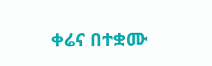ቀሬና በተቋሙ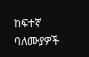ከፍተኛ ባለሙያዎች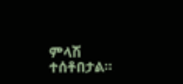ምላሽ ተሰቶበታል።